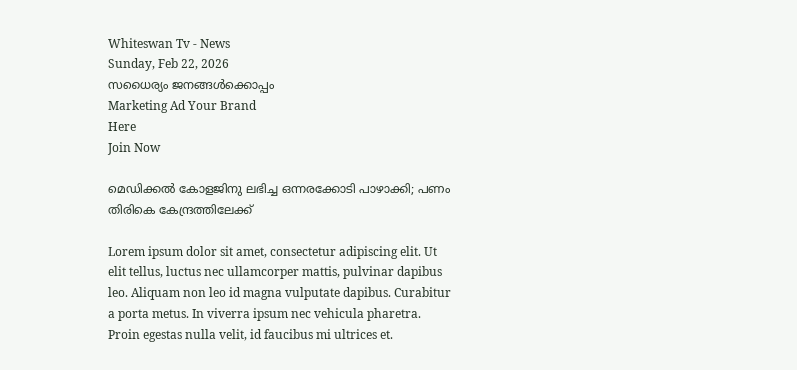Whiteswan Tv - News
Sunday, Feb 22, 2026
സധൈര്യം ജനങ്ങൾക്കൊപ്പം
Marketing Ad Your Brand
Here
Join Now

മെഡിക്കൽ കോളജിനു ലഭിച്ച ഒന്നരക്കോടി പാഴാക്കി; പണം തിരികെ കേന്ദ്രത്തിലേക്ക്

Lorem ipsum dolor sit amet, consectetur adipiscing elit. Ut elit tellus, luctus nec ullamcorper mattis, pulvinar dapibus leo. Aliquam non leo id magna vulputate dapibus. Curabitur a porta metus. In viverra ipsum nec vehicula pharetra. Proin egestas nulla velit, id faucibus mi ultrices et.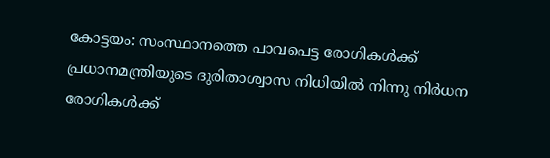കോട്ടയം: സംസ്ഥാനത്തെ പാവപെട്ട രോഗികൾക്ക് പ്രധാനമന്ത്രിയുടെ ദുരിതാശ്വാസ നിധിയിൽ നിന്നു നിർധന രോഗികൾക്ക്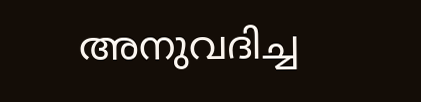അനുവദിച്ച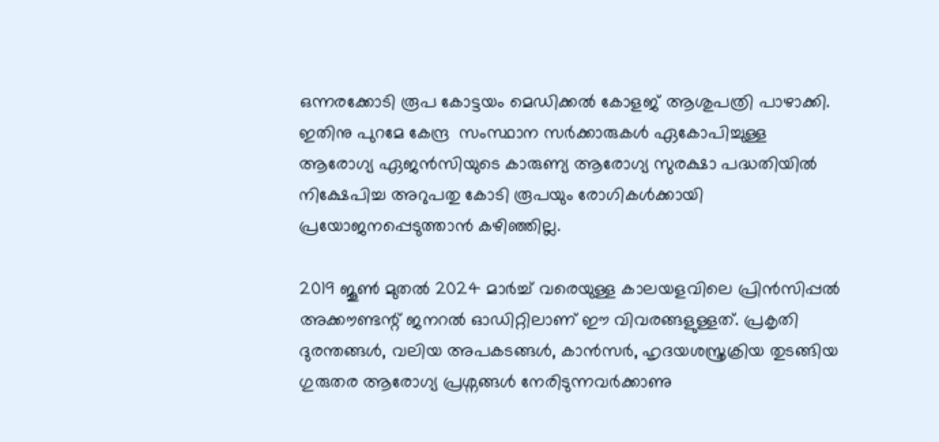ഒന്നരക്കോടി രൂപ കോട്ടയം മെഡിക്കൽ കോളജ് ആശുപത്രി പാഴാക്കി. ഇതിനു പുറമേ കേന്ദ്ര  സംസ്ഥാന സർക്കാരുകൾ ഏകോപിച്ചുള്ള ആരോഗ്യ ഏജൻസിയുടെ കാരുണ്യ ആരോഗ്യ സുരക്ഷാ പദ്ധതിയിൽ നിക്ഷേപിച്ച അറുപതു കോടി രൂപയും രോഗികൾക്കായി പ്രയോജനപ്പെടുത്താൻ കഴിഞ്ഞില്ല.

2019 ജൂൺ മുതൽ 2024 മാർച്ച് വരെയുള്ള കാലയളവിലെ പ്രിൻസിപ്പൽ അക്കൗണ്ടന്റ് ജനറൽ ഓഡിറ്റിലാണ് ഈ വിവരങ്ങളുള്ളത്. പ്രകൃതി ദുരന്തങ്ങൾ, വലിയ അപകടങ്ങൾ, കാൻസർ, ഹൃദയശസ്ത്രക്രിയ തുടങ്ങിയ ഗുരുതര ആരോഗ്യ പ്രശ്നങ്ങൾ നേരിടുന്നവർക്കാണു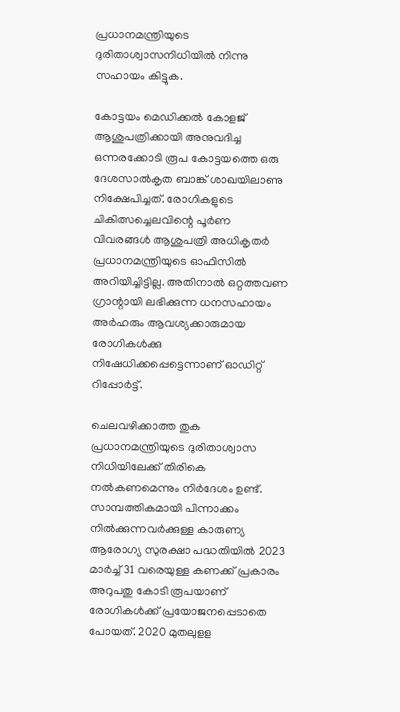പ്രധാനമന്ത്രിയുടെ ദുരിതാശ്വാസനിധിയിൽ നിന്നു സഹായം കിട്ടുക.

കോട്ടയം മെഡിക്കൽ കോളജ് ആശുപത്രിക്കായി അനുവദിച്ച ഒന്നരക്കോടി രൂപ കോട്ടയത്തെ ഒരു ദേശസാൽകൃത ബാങ്ക് ശാഖയിലാണു നിക്ഷേപിച്ചത്. രോഗികളുടെ ചികിത്സച്ചെലവിന്റെ പൂർണ വിവരങ്ങൾ ആശുപത്രി അധികൃതർ പ്രധാനമന്ത്രിയുടെ ഓഫിസിൽ അറിയിച്ചിട്ടില്ല. അതിനാൽ ഒറ്റത്തവണ ഗ്രാന്റായി ലഭിക്കുന്ന ധനസഹായം അർഹരും ആവശ്യക്കാരുമായ രോഗികൾക്കു നിഷേധിക്കപ്പെട്ടെന്നാണ് ഓഡിറ്റ് റിപ്പോർട്ട്.

ചെലവഴിക്കാത്ത തുക പ്രധാനമന്ത്രിയുടെ ദുരിതാശ്വാസ നിധിയിലേക്ക് തിരികെ നൽകണമെന്നും നിർദേശം ഉണ്ട്. സാമ്പത്തികമായി പിന്നാക്കം നിൽക്കുന്നവർക്കുള്ള കാരുണ്യ ആരോഗ്യ സുരക്ഷാ പദ്ധതിയിൽ 2023 മാർച്ച് 31 വരെയുള്ള കണക്ക് പ്രകാരം അറുപതു കോടി രൂപയാണ് രോഗികൾക്ക് പ്രയോജനപ്പെടാതെ പോയത്. 2020 മുതലുളള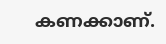കണക്കാണ്.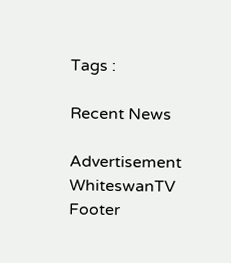Tags :

Recent News

Advertisement
WhiteswanTV Footer